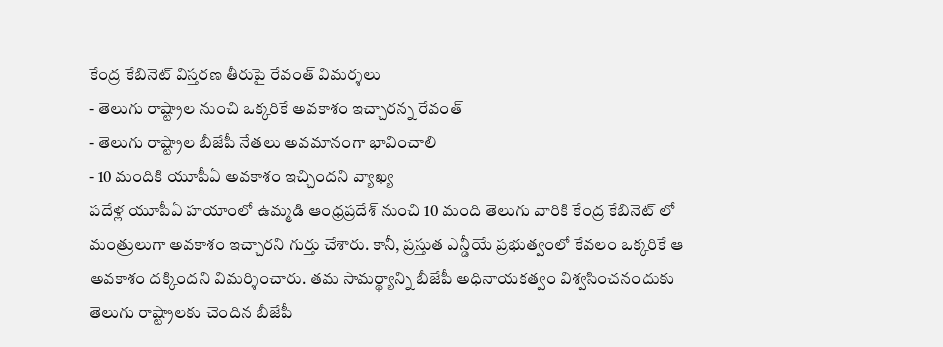కేంద్ర కేబినెట్ విస్తరణ తీరుపై రేవంత్ విమర్శలు
- తెలుగు రాష్ట్రాల నుంచి ఒక్కరికే అవకాశం ఇచ్చారన్న రేవంత్
- తెలుగు రాష్ట్రాల బీజేపీ నేతలు అవమానంగా భావించాలి
- 10 మందికి యూపీఏ అవకాశం ఇచ్చిందని వ్యాఖ్య
పదేళ్ల యూపీఏ హయాంలో ఉమ్మడి ఆంధ్రప్రదేశ్ నుంచి 10 మంది తెలుగు వారికి కేంద్ర కేబినెట్ లో మంత్రులుగా అవకాశం ఇచ్చారని గుర్తు చేశారు. కానీ, ప్రస్తుత ఎన్డీయే ప్రభుత్వంలో కేవలం ఒక్కరికే ఆ అవకాశం దక్కిందని విమర్శించారు. తమ సామర్థ్యాన్ని బీజేపీ అధినాయకత్వం విశ్వసించనందుకు తెలుగు రాష్ట్రాలకు చెందిన బీజేపీ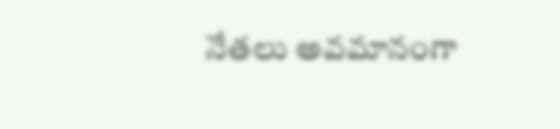నేతలు అవమానంగా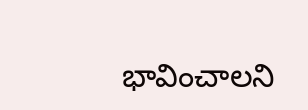భావించాలని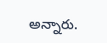అన్నారు.